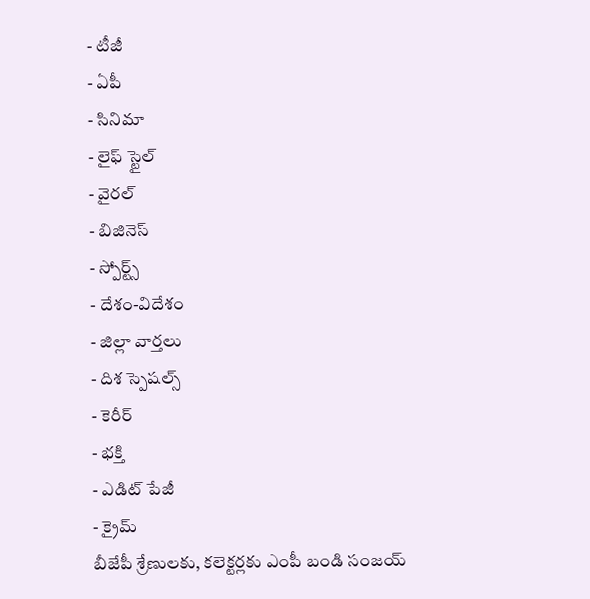- టీజీ
- ఏపీ
- సినిమా
- లైఫ్ స్టైల్
- వైరల్
- బిజినెస్
- స్పోర్ట్స్
- దేశం-విదేశం
- జిల్లా వార్తలు
- దిశ స్పెషల్స్
- కెరీర్
- భక్తి
- ఎడిట్ పేజీ
- క్రైమ్
బీజేపీ శ్రేణులకు, కలెక్టర్లకు ఎంపీ బండి సంజయ్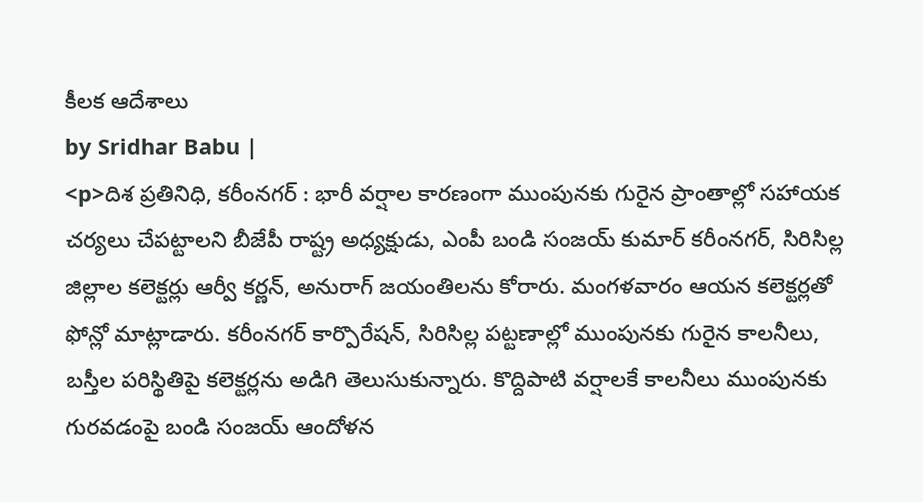కీలక ఆదేశాలు
by Sridhar Babu |
<p>దిశ ప్రతినిధి, కరీంనగర్ : భారీ వర్షాల కారణంగా ముంపునకు గురైన ప్రాంతాల్లో సహాయక చర్యలు చేపట్టాలని బీజేపీ రాష్ట్ర అధ్యక్షుడు, ఎంపీ బండి సంజయ్ కుమార్ కరీంనగర్, సిరిసిల్ల జిల్లాల కలెక్టర్లు ఆర్వీ కర్ణన్, అనురాగ్ జయంతిలను కోరారు. మంగళవారం ఆయన కలెక్టర్లతో ఫోన్లో మాట్లాడారు. కరీంనగర్ కార్పొరేషన్, సిరిసిల్ల పట్టణాల్లో ముంపునకు గురైన కాలనీలు, బస్తీల పరిస్థితిపై కలెక్టర్లను అడిగి తెలుసుకున్నారు. కొద్దిపాటి వర్షాలకే కాలనీలు ముంపునకు గురవడంపై బండి సంజయ్ ఆందోళన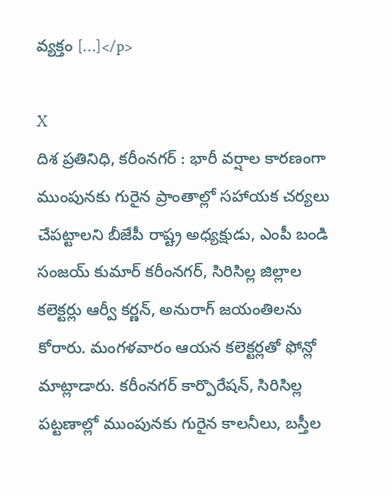వ్యక్తం […]</p>

X
దిశ ప్రతినిధి, కరీంనగర్ : భారీ వర్షాల కారణంగా ముంపునకు గురైన ప్రాంతాల్లో సహాయక చర్యలు చేపట్టాలని బీజేపీ రాష్ట్ర అధ్యక్షుడు, ఎంపీ బండి సంజయ్ కుమార్ కరీంనగర్, సిరిసిల్ల జిల్లాల కలెక్టర్లు ఆర్వీ కర్ణన్, అనురాగ్ జయంతిలను కోరారు. మంగళవారం ఆయన కలెక్టర్లతో ఫోన్లో మాట్లాడారు. కరీంనగర్ కార్పొరేషన్, సిరిసిల్ల పట్టణాల్లో ముంపునకు గురైన కాలనీలు, బస్తీల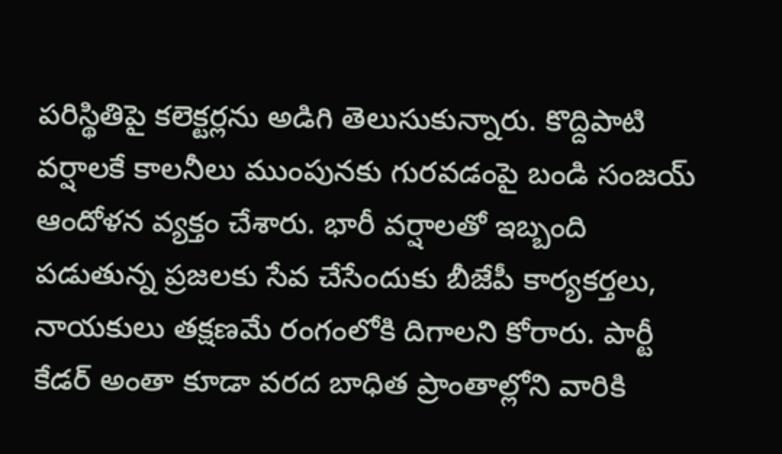పరిస్థితిపై కలెక్టర్లను అడిగి తెలుసుకున్నారు. కొద్దిపాటి వర్షాలకే కాలనీలు ముంపునకు గురవడంపై బండి సంజయ్ ఆందోళన వ్యక్తం చేశారు. భారీ వర్షాలతో ఇబ్బంది పడుతున్న ప్రజలకు సేవ చేసేందుకు బీజేపీ కార్యకర్తలు, నాయకులు తక్షణమే రంగంలోకి దిగాలని కోరారు. పార్టీ కేడర్ అంతా కూడా వరద బాధిత ప్రాంతాల్లోని వారికి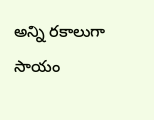అన్ని రకాలుగా సాయం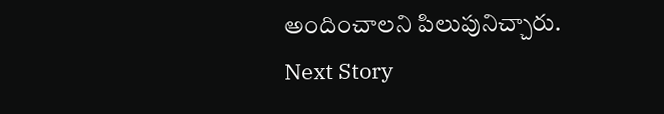అందించాలని పిలుపునిచ్చారు.
Next Story